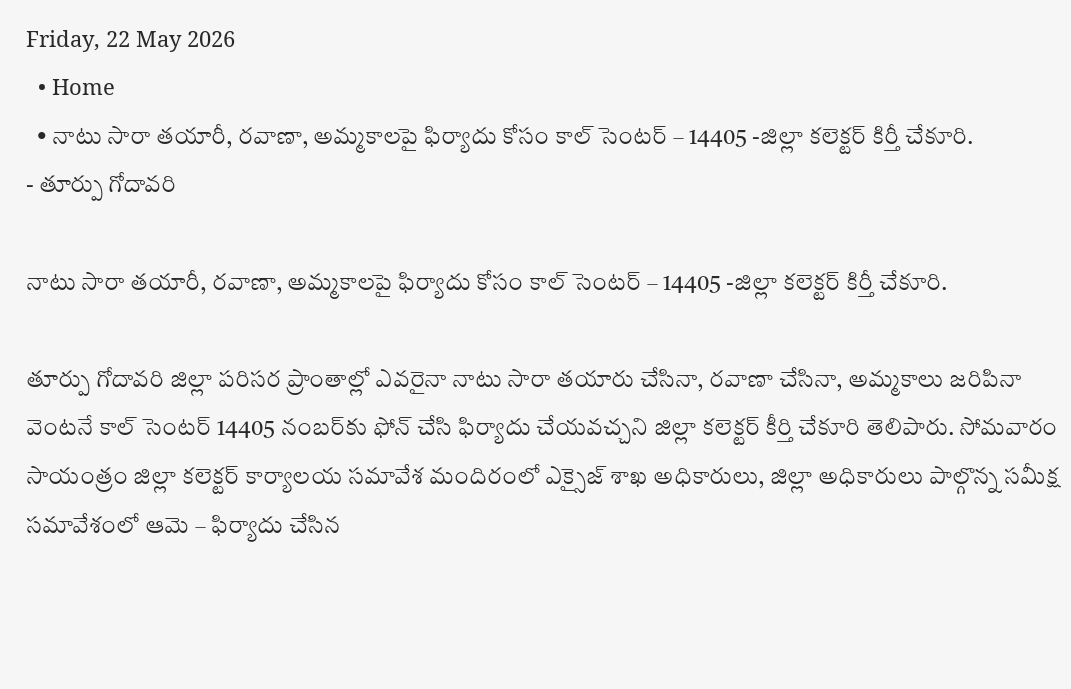Friday, 22 May 2026
  • Home
  • నాటు సారా తయారీ, రవాణా, అమ్మకాలపై ఫిర్యాదు కోసం కాల్ సెంటర్ – 14405 -జిల్లా కలెక్టర్ కిర్తీ చేకూరి.
- తూర్పు గోదావరి

నాటు సారా తయారీ, రవాణా, అమ్మకాలపై ఫిర్యాదు కోసం కాల్ సెంటర్ – 14405 -జిల్లా కలెక్టర్ కిర్తీ చేకూరి.

తూర్పు గోదావరి జిల్లా పరిసర ప్రాంతాల్లో ఎవరైనా నాటు సారా తయారు చేసినా, రవాణా చేసినా, అమ్మకాలు జరిపినా వెంటనే కాల్ సెంటర్ 14405 నంబర్‌కు ఫోన్ చేసి ఫిర్యాదు చేయవచ్చని జిల్లా కలెక్టర్ కీర్తి చేకూరి తెలిపారు. సోమవారం సాయంత్రం జిల్లా కలెక్టర్ కార్యాలయ సమావేశ మందిరంలో ఎక్సైజ్ శాఖ అధికారులు, జిల్లా అధికారులు పాల్గొన్న సమీక్ష సమావేశంలో ఆమె – ఫిర్యాదు చేసిన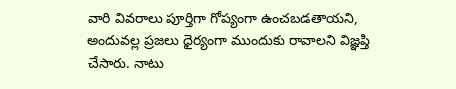వారి వివరాలు పూర్తిగా గోప్యంగా ఉంచబడతాయని, అందువల్ల ప్రజలు ధైర్యంగా ముందుకు రావాలని విజ్ఞప్తి చేసారు. నాటు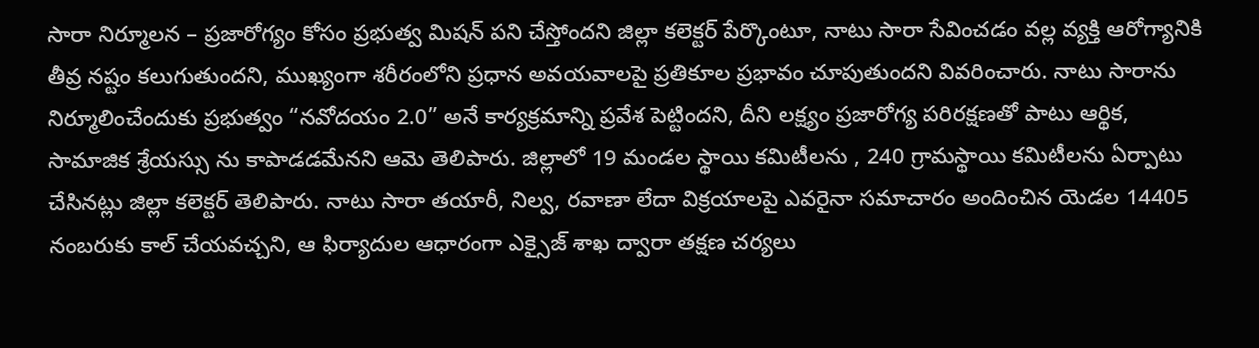సారా నిర్మూలన – ప్రజారోగ్యం కోసం ప్రభుత్వ మిషన్ పని చేస్తోందని జిల్లా కలెక్టర్ పేర్కొంటూ, నాటు సారా సేవించడం వల్ల వ్యక్తి ఆరోగ్యానికి తీవ్ర నష్టం కలుగుతుందని, ముఖ్యంగా శరీరంలోని ప్రధాన అవయవాలపై ప్రతికూల ప్రభావం చూపుతుందని వివరించారు. నాటు సారాను నిర్మూలించేందుకు ప్రభుత్వం “నవోదయం 2.0” అనే కార్యక్రమాన్ని ప్రవేశ పెట్టిందని, దీని లక్ష్యం ప్రజారోగ్య పరిరక్షణతో పాటు ఆర్థిక, సామాజిక శ్రేయస్సు ను కాపాడడమేనని ఆమె తెలిపారు. జిల్లాలో 19 మండల స్థాయి కమిటీలను , 240 గ్రామస్థాయి కమిటీలను ఏర్పాటు చేసినట్లు జిల్లా కలెక్టర్ తెలిపారు. నాటు సారా తయారీ, నిల్వ, రవాణా లేదా విక్రయాలపై ఎవరైనా సమాచారం అందించిన యెడల 14405 నంబరుకు కాల్ చేయవచ్చని, ఆ ఫిర్యాదుల ఆధారంగా ఎక్సైజ్ శాఖ ద్వారా తక్షణ చర్యలు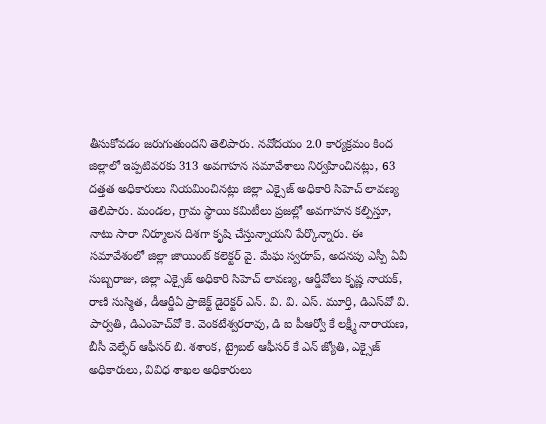తీసుకోవడం జరుగుతుందని తెలిపారు. నవోదయం 2.0 కార్యక్రమం కింద జిల్లాలో ఇప్పటివరకు 313 అవగాహన సమావేశాలు నిర్వహించినట్లు, 63 దత్తత అధికారులు నియమించినట్లు జిల్లా ఎక్సైజ్ అధికారి సిహెచ్ లావణ్య తెలిపారు. మండల, గ్రామ స్థాయి కమిటీలు ప్రజల్లో అవగాహన కల్పిస్తూ, నాటు సారా నిర్మూలన దిశగా కృషి చేస్తున్నాయని పేర్కొన్నారు. ఈ సమావేశంలో జిల్లా జాయింట్ కలెక్టర్ వై. మేఘ స్వరూప్, అదనపు ఎస్పీ ఏవీ సుబ్బరాజు, జిల్లా ఎక్సైజ్ అధికారి సిహెచ్ లావణ్య, ఆర్డీవోలు కృష్ణ నాయక్, రాణి సుస్మిత, డీఆర్డీఏ ప్రాజెక్ట్ డైరెక్టర్ ఎన్. వి. వి. ఎస్. మూర్తి, డిఎస్‌వో వి. పార్వతి, డిఎంహెచ్‌వో కె. వెంకటేశ్వరరావు, డి ఐ పీఆర్వో కే లక్ష్మీ నారాయణ, బీసీ వెల్ఫేర్ ఆఫీసర్ బి. శశాంక, ట్రైబల్ ఆఫీసర్ కే ఎన్ జ్యోతి, ఎక్సైజ్ అధికారులు, వివిధ శాఖల అధికారులు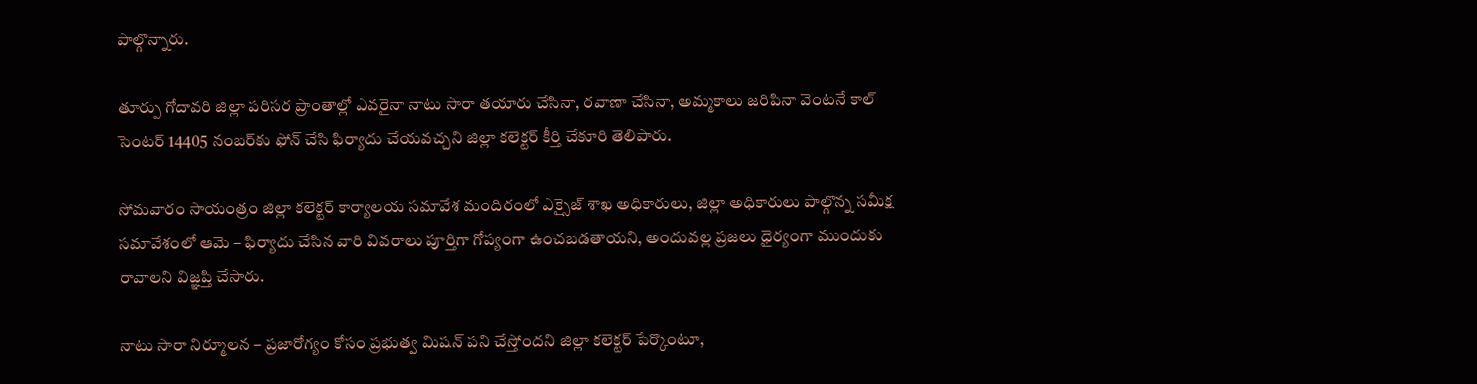పాల్గొన్నారు.

తూర్పు గోదావరి జిల్లా పరిసర ప్రాంతాల్లో ఎవరైనా నాటు సారా తయారు చేసినా, రవాణా చేసినా, అమ్మకాలు జరిపినా వెంటనే కాల్ సెంటర్ 14405 నంబర్‌కు ఫోన్ చేసి ఫిర్యాదు చేయవచ్చని జిల్లా కలెక్టర్ కీర్తి చేకూరి తెలిపారు.

సోమవారం సాయంత్రం జిల్లా కలెక్టర్ కార్యాలయ సమావేశ మందిరంలో ఎక్సైజ్ శాఖ అధికారులు, జిల్లా అధికారులు పాల్గొన్న సమీక్ష సమావేశంలో ఆమె – ఫిర్యాదు చేసిన వారి వివరాలు పూర్తిగా గోప్యంగా ఉంచబడతాయని, అందువల్ల ప్రజలు ధైర్యంగా ముందుకు రావాలని విజ్ఞప్తి చేసారు.

నాటు సారా నిర్మూలన – ప్రజారోగ్యం కోసం ప్రభుత్వ మిషన్ పని చేస్తోందని జిల్లా కలెక్టర్ పేర్కొంటూ,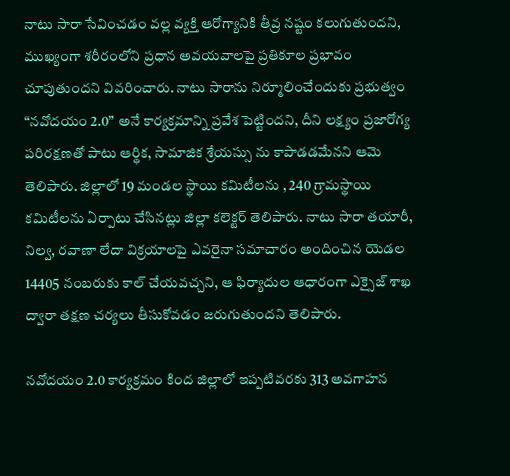నాటు సారా సేవించడం వల్ల వ్యక్తి ఆరోగ్యానికి తీవ్ర నష్టం కలుగుతుందని, ముఖ్యంగా శరీరంలోని ప్రధాన అవయవాలపై ప్రతికూల ప్రభావం చూపుతుందని వివరించారు. నాటు సారాను నిర్మూలించేందుకు ప్రభుత్వం “నవోదయం 2.0” అనే కార్యక్రమాన్ని ప్రవేశ పెట్టిందని, దీని లక్ష్యం ప్రజారోగ్య పరిరక్షణతో పాటు ఆర్థిక, సామాజిక శ్రేయస్సు ను కాపాడడమేనని ఆమె తెలిపారు. జిల్లాలో 19 మండల స్థాయి కమిటీలను , 240 గ్రామస్థాయి కమిటీలను ఏర్పాటు చేసినట్లు జిల్లా కలెక్టర్ తెలిపారు. నాటు సారా తయారీ, నిల్వ, రవాణా లేదా విక్రయాలపై ఎవరైనా సమాచారం అందించిన యెడల 14405 నంబరుకు కాల్ చేయవచ్చని, ఆ ఫిర్యాదుల ఆధారంగా ఎక్సైజ్ శాఖ ద్వారా తక్షణ చర్యలు తీసుకోవడం జరుగుతుందని తెలిపారు.

నవోదయం 2.0 కార్యక్రమం కింద జిల్లాలో ఇప్పటివరకు 313 అవగాహన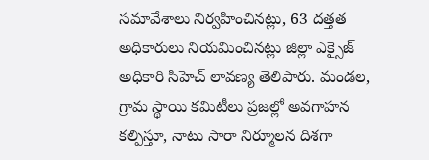సమావేశాలు నిర్వహించినట్లు, 63 దత్తత అధికారులు నియమించినట్లు జిల్లా ఎక్సైజ్ అధికారి సిహెచ్ లావణ్య తెలిపారు. మండల, గ్రామ స్థాయి కమిటీలు ప్రజల్లో అవగాహన కల్పిస్తూ, నాటు సారా నిర్మూలన దిశగా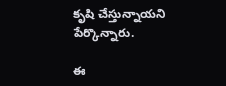కృషి చేస్తున్నాయని పేర్కొన్నారు.

ఈ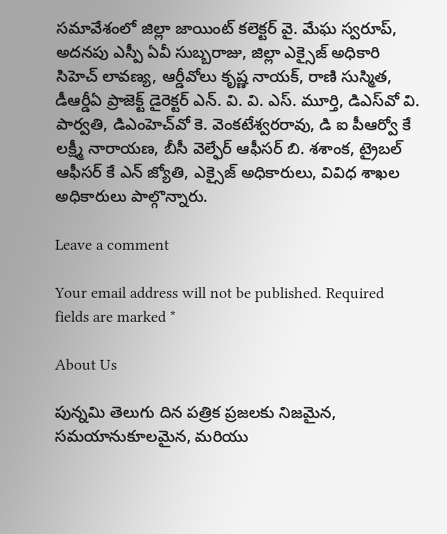సమావేశంలో జిల్లా జాయింట్ కలెక్టర్ వై. మేఘ స్వరూప్, అదనపు ఎస్పీ ఏవీ సుబ్బరాజు, జిల్లా ఎక్సైజ్ అధికారి సిహెచ్ లావణ్య, ఆర్డీవోలు కృష్ణ నాయక్, రాణి సుస్మిత, డీఆర్డీఏ ప్రాజెక్ట్ డైరెక్టర్ ఎన్. వి. వి. ఎస్. మూర్తి, డిఎస్‌వో వి. పార్వతి, డిఎంహెచ్‌వో కె. వెంకటేశ్వరరావు, డి ఐ పీఆర్వో కే లక్ష్మీ నారాయణ, బీసీ వెల్ఫేర్ ఆఫీసర్ బి. శశాంక, ట్రైబల్ ఆఫీసర్ కే ఎన్ జ్యోతి, ఎక్సైజ్ అధికారులు, వివిధ శాఖల అధికారులు పాల్గొన్నారు.

Leave a comment

Your email address will not be published. Required fields are marked *

About Us

పున్నమి తెలుగు దిన పత్రిక ప్రజలకు నిజమైన, సమయానుకూలమైన, మరియు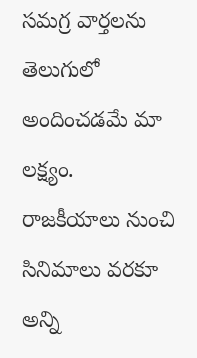సమగ్ర వార్తలను తెలుగులో అందించడమే మా లక్ష్యం.
రాజకీయాలు నుంచి సినిమాలు వరకూ అన్ని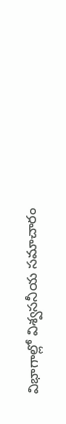విభాగాల్లో విశ్వసనీయ సమాచారం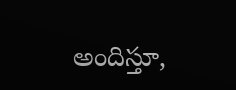అందిస్తూ,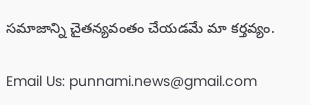సమాజాన్ని చైతన్యవంతం చేయడమే మా కర్తవ్యం.

Email Us: punnami.news@gmail.com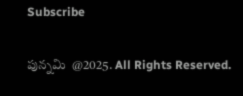Subscribe

పున్నమి  @2025. All Rights Reserved.